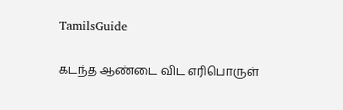TamilsGuide

கடந்த ஆண்டை விட எரிபொருள்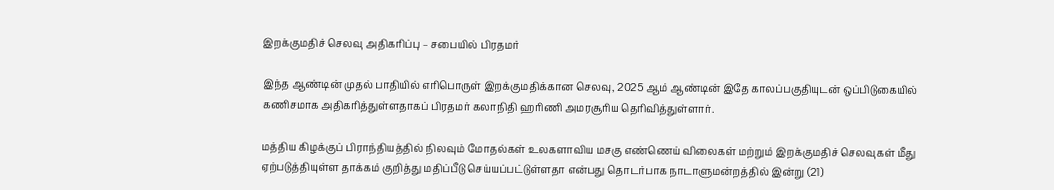இறக்குமதிச் செலவு அதிகரிப்பு – சபையில் பிரதமர்

இந்த ஆண்டின் முதல் பாதியில் எரிபொருள் இறக்குமதிக்கான செலவு, 2025 ஆம் ஆண்டின் இதே காலப்பகுதியுடன் ஒப்பிடுகையில் கணிசமாக அதிகரித்துள்ளதாகப் பிரதமர் கலாநிதி ஹரிணி அமரசூரிய தெரிவித்துள்ளார்.

மத்திய கிழக்குப் பிராந்தியத்தில் நிலவும் மோதல்கள் உலகளாவிய மசகு எண்ணெய் விலைகள் மற்றும் இறக்குமதிச் செலவுகள் மீது ஏற்படுத்தியுள்ள தாக்கம் குறித்து மதிப்பீடு செய்யப்பட்டுள்ளதா என்பது தொடர்பாக நாடாளுமன்றத்தில் இன்று (21)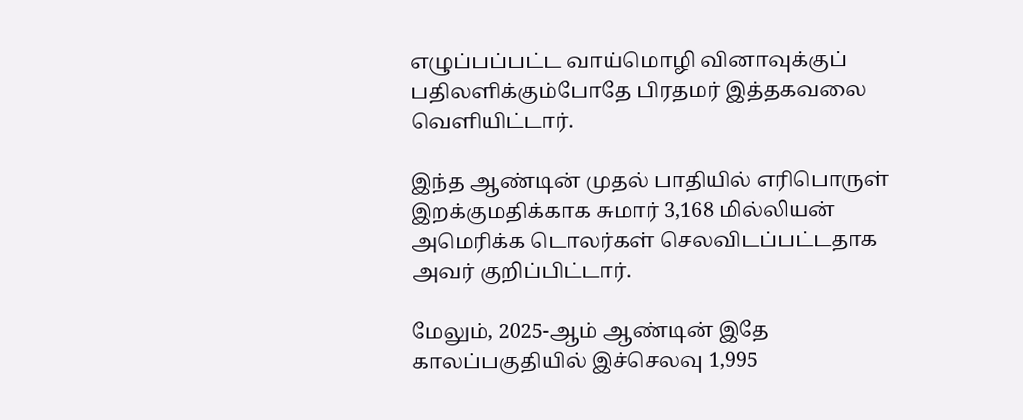எழுப்பப்பட்ட வாய்மொழி வினாவுக்குப் பதிலளிக்கும்போதே பிரதமர் இத்தகவலை வெளியிட்டார்.

இந்த ஆண்டின் முதல் பாதியில் எரிபொருள் இறக்குமதிக்காக சுமார் 3,168 மில்லியன் அமெரிக்க டொலர்கள் செலவிடப்பட்டதாக அவர் குறிப்பிட்டார்.

மேலும், 2025-ஆம் ஆண்டின் இதே காலப்பகுதியில் இச்செலவு 1,995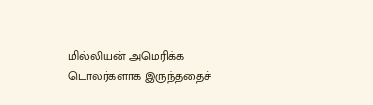மில்லியன் அமெரிக்க டொலர்களாக இருந்ததைச்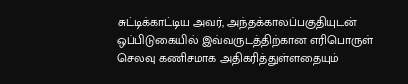சுட்டிக்காட்டிய அவர், அந்தக்காலப்பகுதியுடன் ஒப்பிடுகையில் இவ்வருடத்திற்கான எரிபொருள் செலவு கணிசமாக அதிகரித்துள்ளதையும்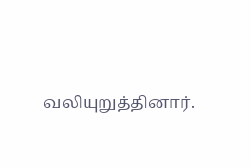வலியுறுத்தினார்.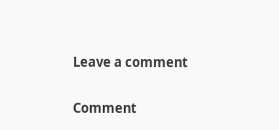Leave a comment

Comment